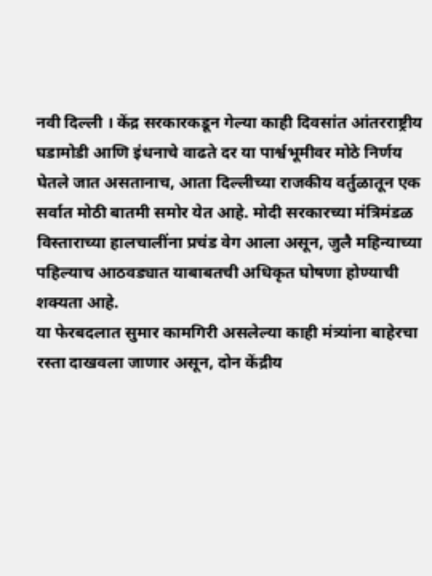नवी दिल्ली । केंद्र सरकारकडून गेल्या काही दिवसांत आंतरराष्ट्रीय घडामोडी आणि इंधनाचे वाढते दर या पार्श्वभूमीवर मोठे निर्णय घेतले जात असतानाच, आता दिल्लीच्या राजकीय वर्तुळातून एक सर्वात मोठी बातमी समोर येत आहे. मोदी सरकारच्या मंत्रिमंडळ विस्ताराच्या हालचालींना प्रचंड वेग आला असून, जुलै महिन्याच्या पहिल्याच आठवड्यात याबाबतची अधिकृत घोषणा होण्याची शक्यता आहे.
या फेरबदलात सुमार कामगिरी असलेल्या काही मंत्र्यांना बाहेरचा रस्ता दाखवला जाणार असून, दोन केंद्रीय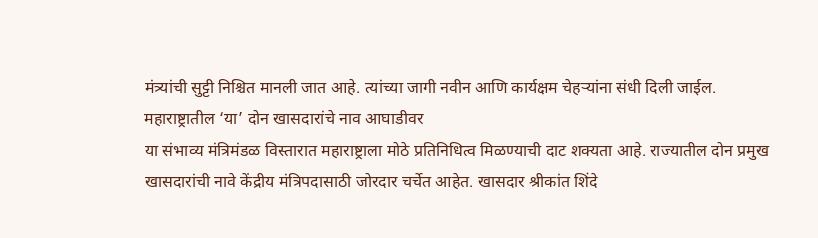मंत्र्यांची सुट्टी निश्चित मानली जात आहे. त्यांच्या जागी नवीन आणि कार्यक्षम चेहऱ्यांना संधी दिली जाईल.
महाराष्ट्रातील ‘या’ दोन खासदारांचे नाव आघाडीवर
या संभाव्य मंत्रिमंडळ विस्तारात महाराष्ट्राला मोठे प्रतिनिधित्व मिळण्याची दाट शक्यता आहे. राज्यातील दोन प्रमुख खासदारांची नावे केंद्रीय मंत्रिपदासाठी जोरदार चर्चेत आहेत. खासदार श्रीकांत शिंदे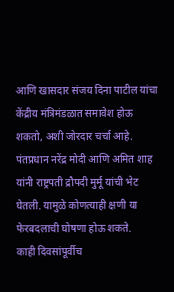आणि खासदार संजय दिना पाटील यांचा केंद्रीय मंत्रिमंडळात समावेश होऊ शकतो, अशी जोरदार चर्चा आहे. पंतप्रधान नरेंद्र मोदी आणि अमित शाह यांनी राष्ट्रपती द्रौपदी मुर्मू यांची भेट घेतली. यामुळे कोणत्याही क्षणी या फेरबदलाची घोषणा होऊ शकते.
काही दिवसांपूर्वीच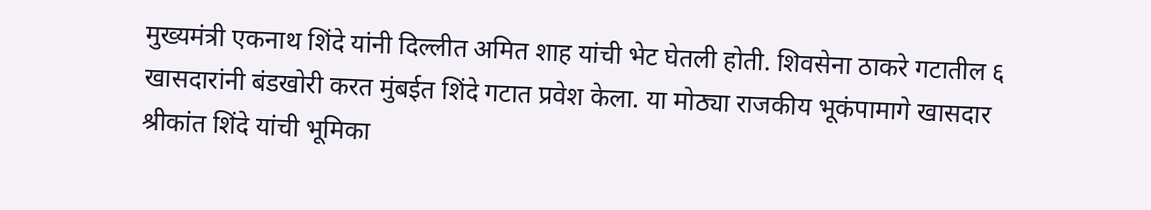मुख्यमंत्री एकनाथ शिंदे यांनी दिल्लीत अमित शाह यांची भेट घेतली होती. शिवसेना ठाकरे गटातील ६ खासदारांनी बंडखोरी करत मुंबईत शिंदे गटात प्रवेश केला. या मोठ्या राजकीय भूकंपामागे खासदार श्रीकांत शिंदे यांची भूमिका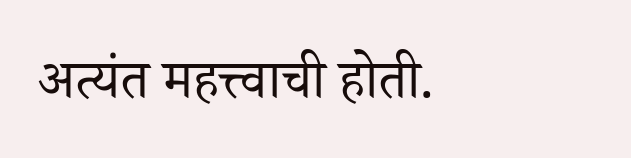अत्यंत महत्त्वाची होती.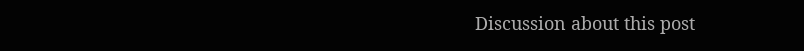Discussion about this post